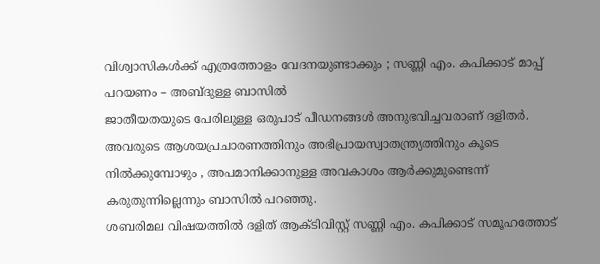വിശ്വാസികൾക്ക് എത്രത്തോളം വേദനയുണ്ടാക്കും ; സണ്ണി എം. കപിക്കാട് മാപ്പ് പറയണം – അബ്ദുള്ള ബാസിൽ
ജാതീയതയുടെ പേരിലുള്ള ഒരുപാട് പീഡനങ്ങൾ അനുഭവിച്ചവരാണ് ദളിതർ. അവരുടെ ആശയപ്രചാരണത്തിനും അഭിപ്രായസ്വാതന്ത്ര്യത്തിനും കൂടെ നിൽക്കുമ്പോഴും , അപമാനിക്കാനുള്ള അവകാശം ആർക്കുമുണ്ടെന്ന് കരുതുന്നില്ലെന്നും ബാസിൽ പറഞ്ഞു.
ശബരിമല വിഷയത്തിൽ ദളിത് ആക്ടിവിസ്റ്റ് സണ്ണി എം. കപിക്കാട് സമൂഹത്തോട്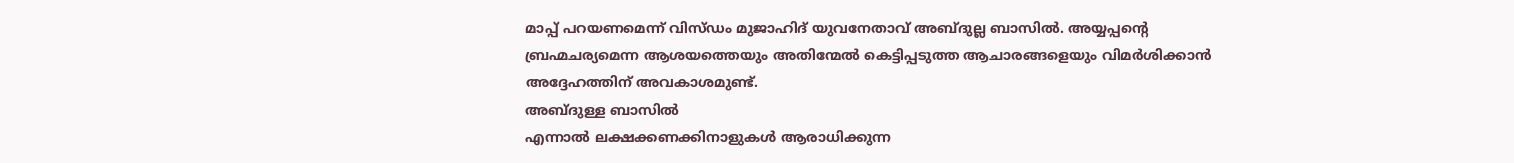മാപ്പ് പറയണമെന്ന് വിസ്ഡം മുജാഹിദ് യുവനേതാവ് അബ്ദുല്ല ബാസിൽ. അയ്യപ്പന്റെ ബ്രഹ്മചര്യമെന്ന ആശയത്തെയും അതിന്മേൽ കെട്ടിപ്പടുത്ത ആചാരങ്ങളെയും വിമർശിക്കാൻ അദ്ദേഹത്തിന് അവകാശമുണ്ട്.
അബ്ദുള്ള ബാസിൽ
എന്നാൽ ലക്ഷക്കണക്കിനാളുകൾ ആരാധിക്കുന്ന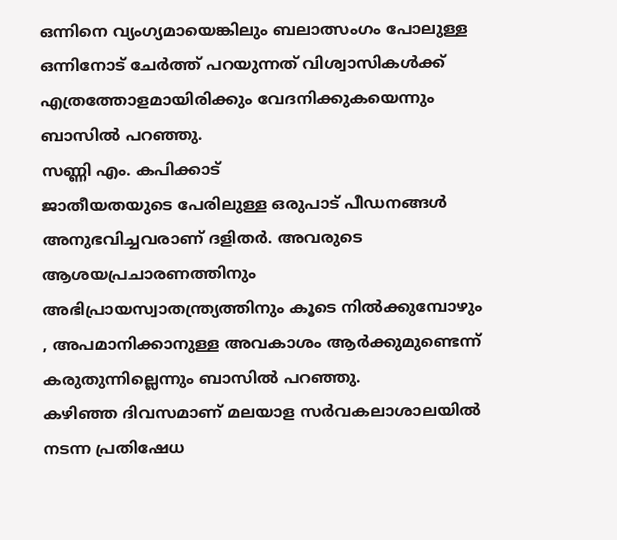ഒന്നിനെ വ്യംഗ്യമായെങ്കിലും ബലാത്സംഗം പോലുള്ള ഒന്നിനോട് ചേർത്ത് പറയുന്നത് വിശ്വാസികൾക്ക് എത്രത്തോളമായിരിക്കും വേദനിക്കുകയെന്നും ബാസിൽ പറഞ്ഞു.
സണ്ണി എം. കപിക്കാട്
ജാതീയതയുടെ പേരിലുള്ള ഒരുപാട് പീഡനങ്ങൾ അനുഭവിച്ചവരാണ് ദളിതർ. അവരുടെ ആശയപ്രചാരണത്തിനും അഭിപ്രായസ്വാതന്ത്ര്യത്തിനും കൂടെ നിൽക്കുമ്പോഴും , അപമാനിക്കാനുള്ള അവകാശം ആർക്കുമുണ്ടെന്ന് കരുതുന്നില്ലെന്നും ബാസിൽ പറഞ്ഞു.
കഴിഞ്ഞ ദിവസമാണ് മലയാള സർവകലാശാലയിൽ നടന്ന പ്രതിഷേധ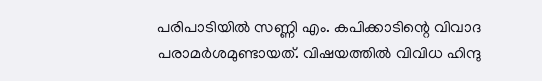പരിപാടിയിൽ സണ്ണി എം. കപിക്കാടിന്റെ വിവാദ പരാമർശമുണ്ടായത്. വിഷയത്തിൽ വിവിധ ഹിന്ദു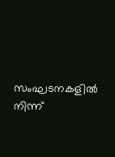സംഘടനകളിൽ നിന്ന്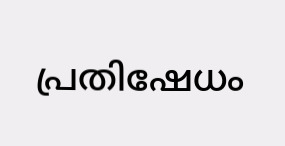പ്രതിഷേധം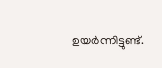ഉയർന്നിട്ടുണ്ട്.